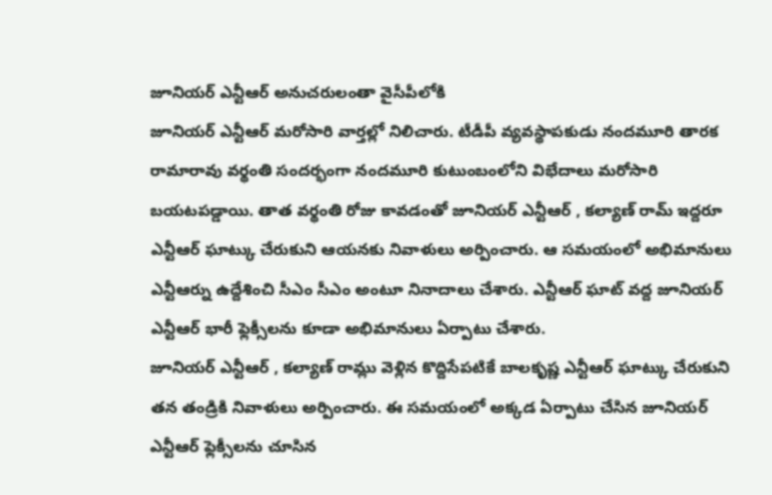జూనియర్ ఎన్టీఆర్ అనుచరులంతా వైసీపీలోకి
జూనియర్ ఎన్టీఆర్ మరోసారి వార్తల్లో నిలిచారు. టీడీపీ వ్యవస్థాపకుడు నందమూరి తారక రామారావు వర్థంతి సందర్భంగా నందమూరి కుటుంబంలోని విభేదాలు మరోసారి బయటపడ్డాయి. తాత వర్థంతి రోజు కావడంతో జూనియర్ ఎన్టీఆర్ , కల్యాణ్ రామ్ ఇద్దరూ ఎన్టీఆర్ ఘాట్కు చేరుకుని ఆయనకు నివాళులు అర్పించారు. ఆ సమయంలో అభిమానులు ఎన్టీఆర్ను ఉద్దేశించి సీఎం సీఎం అంటూ నినాదాలు చేశారు. ఎన్టీఆర్ ఘాట్ వద్ద జూనియర్ ఎన్టీఆర్ భారీ ఫ్లెక్సీలను కూడా అభిమానులు ఏర్పాటు చేశారు.
జూనియర్ ఎన్టీఆర్ , కల్యాణ్ రామ్లు వెళ్లిన కొద్దిసేపటికే బాలకృష్ణ ఎన్టీఆర్ ఘాట్కు చేరుకుని తన తండ్రికి నివాళులు అర్పించారు. ఈ సమయంలో అక్కడ ఏర్పాటు చేసిన జూనియర్ ఎన్టీఆర్ ఫ్లెక్సీలను చూసిన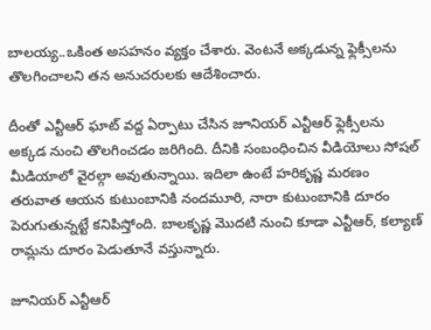బాలయ్య..ఒకింత అసహనం వ్యక్తం చేశారు. వెంటనే అక్కడున్న ఫ్లెక్సీలను తొలగించాలని తన అనుచరులకు ఆదేశించారు.

దీంతో ఎన్టీఆర్ ఘాట్ వద్ద ఏర్పాటు చేసిన జూనియర్ ఎన్టీఆర్ ఫ్లెక్సీలను అక్కడ నుంచి తొలగించడం జరిగింది. దీనికి సంబంధించిన వీడియోలు సోషల్ మీడియాలో వైరల్గా అవుతున్నాయి. ఇదిలా ఉంటే హరికృష్ణ మరణం తరువాత ఆయన కుటుంబానికి నందమూరి, నారా కుటుంబానికి దూరం పెరుగుతున్నట్టే కనిపిస్తోంది. బాలకృష్ణ మొదటి నుంచి కూడా ఎన్టీఆర్, కల్యాణ్ రామ్లను దూరం పెడుతూనే వస్తున్నారు.

జూనియర్ ఎన్టీఆర్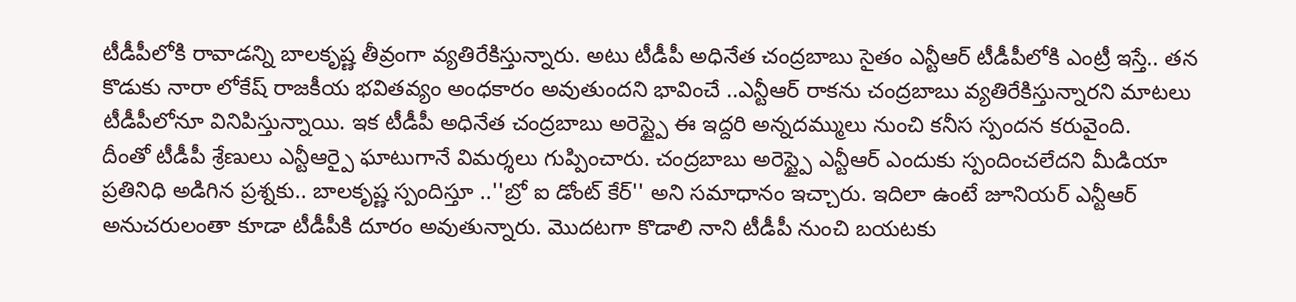టీడీపీలోకి రావాడన్ని బాలకృష్ణ తీవ్రంగా వ్యతిరేకిస్తున్నారు. అటు టీడీపీ అధినేత చంద్రబాబు సైతం ఎన్టీఆర్ టీడీపీలోకి ఎంట్రీ ఇస్తే.. తన కొడుకు నారా లోకేష్ రాజకీయ భవితవ్యం అంధకారం అవుతుందని భావించే ..ఎన్టీఆర్ రాకను చంద్రబాబు వ్యతిరేకిస్తున్నారని మాటలు టీడీపీలోనూ వినిపిస్తున్నాయి. ఇక టీడీపీ అధినేత చంద్రబాబు అరెస్ట్పై ఈ ఇద్దరి అన్నదమ్ములు నుంచి కనీస స్పందన కరువైంది.
దీంతో టీడీపీ శ్రేణులు ఎన్టీఆర్పై ఘాటుగానే విమర్శలు గుప్పించారు. చంద్రబాబు అరెస్ట్పై ఎన్టీఆర్ ఎందుకు స్పందించలేదని మీడియా ప్రతినిధి అడిగిన ప్రశ్నకు.. బాలకృష్ణ స్పందిస్తూ ..''బ్రో ఐ డోంట్ కేర్'' అని సమాధానం ఇచ్చారు. ఇదిలా ఉంటే జూనియర్ ఎన్టీఆర్ అనుచరులంతా కూడా టీడీపీకి దూరం అవుతున్నారు. మొదటగా కొడాలి నాని టీడీపీ నుంచి బయటకు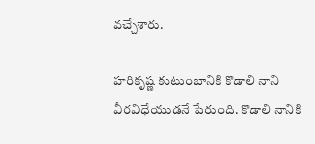వచ్చేశారు.

హరికృష్ణ కుటుంబానికి కొడాలి నాని వీరవిధేయుడనే పేరుంది. కొడాలి నానికి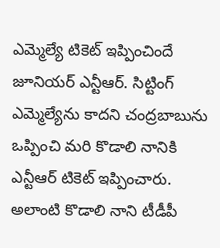ఎమ్మెల్యే టికెట్ ఇప్పించిందే జూనియర్ ఎన్టీఆర్. సిట్టింగ్ ఎమ్మెల్యేను కాదని చంద్రబాబును ఒప్పించి మరి కొడాలి నానికి ఎన్టీఆర్ టికెట్ ఇప్పించారు. అలాంటి కొడాలి నాని టీడీపీ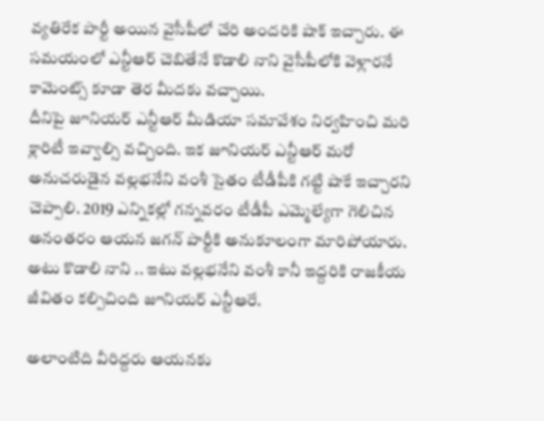వ్యతిరేక పార్టీ అయిన వైసీపీలో చేరి అందరికి షాక్ ఇచ్చారు. ఈ సమయంలో ఎన్టీఆర్ చెబితేనే కొడాలి నాని వైసీపీలోకి వెళ్లారనే కామెంట్స్ కూడా తెర మీదకు వచ్చాయి.
దీనిపై జూనియర్ ఎన్టీఆర్ మీడియా సమావేశం నిర్వహించి మరి క్లారిటీ ఇవ్వాల్సి వచ్చింది. ఇక జూనియర్ ఎన్టీఆర్ మరో అనుచరుడైన వల్లభనేని వంశీ సైతం టీడీపీకి గట్టి షాకే ఇచ్చారని చెప్పాలి. 2019 ఎన్నికల్లో గన్నవరం టీడీపీ ఎమ్మెల్యేగా గెలిచిన అనంతరం ఆయన జగన్ పార్టీకి అనుకూలంగా మారిపోయారు. అటు కొడాలి నాని .. ఇటు వల్లభనేని వంశీ కానీ ఇద్దరికి రాజకీయ జీవితం కల్పిచింది జూనియర్ ఎన్టీఆరే.

అలాంటిది వీరిద్దరు ఆయనకు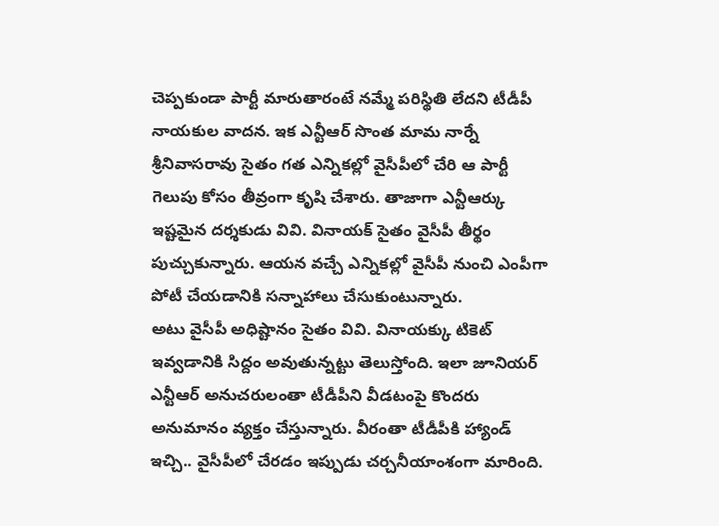చెప్పకుండా పార్టీ మారుతారంటే నమ్మే పరిస్థితి లేదని టీడీపీ నాయకుల వాదన. ఇక ఎన్టీఆర్ సొంత మామ నార్నే శ్రీనివాసరావు సైతం గత ఎన్నికల్లో వైసీపీలో చేరి ఆ పార్టీ గెలుపు కోసం తీవ్రంగా కృషి చేశారు. తాజాగా ఎన్టీఆర్కు ఇష్టమైన దర్శకుడు వివి. వినాయక్ సైతం వైసీపీ తీర్థం పుచ్చుకున్నారు. ఆయన వచ్చే ఎన్నికల్లో వైసీపీ నుంచి ఎంపీగా పోటీ చేయడానికి సన్నాహాలు చేసుకుంటున్నారు.
అటు వైసీపీ అధిష్టానం సైతం వివి. వినాయక్కు టికెట్ ఇవ్వడానికి సిద్దం అవుతున్నట్టు తెలుస్తోంది. ఇలా జూనియర్ ఎన్టీఆర్ అనుచరులంతా టీడీపీని వీడటంపై కొందరు అనుమానం వ్యక్తం చేస్తున్నారు. వీరంతా టీడీపీకి హ్యాండ్ ఇచ్చి.. వైసీపీలో చేరడం ఇప్పుడు చర్చనీయాంశంగా మారింది.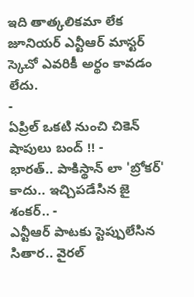ఇది తాత్కలికమా లేక జూనియర్ ఎన్టీఆర్ మాస్టర్ స్కెచో ఎవరికీ అర్థం కావడం లేదు.
-
ఏప్రిల్ ఒకటి నుంచి చికెన్ షాపులు బంద్ !! -
భారత్.. పాకిస్థాన్ లా 'బ్రోకర్' కాదు.. ఇచ్చిపడేసిన జై శంకర్.. -
ఎన్టీఆర్ పాటకు స్టెప్పులేసిన సితార.. వైరల్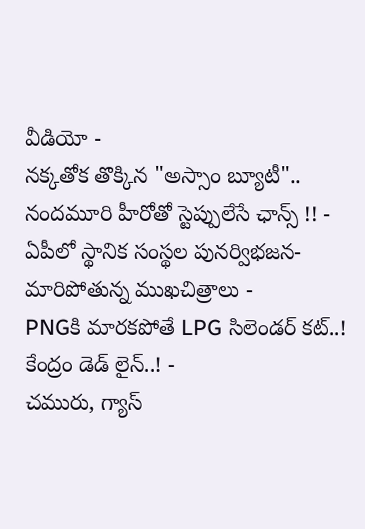వీడియో -
నక్కతోక తొక్కిన "అస్సాం బ్యూటీ".. నందమూరి హీరోతో స్టెప్పులేసే ఛాన్స్ !! -
ఏపీలో స్థానిక సంస్థల పునర్విభజన- మారిపోతున్న ముఖచిత్రాలు -
PNGకి మారకపోతే LPG సిలెండర్ కట్..! కేంద్రం డెడ్ లైన్..! -
చమురు, గ్యాస్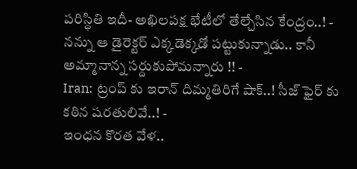పరిస్ధితి ఇదీ- అఖిలపక్ష భేటీలో తేల్చేసిన కేంద్రం..! -
నన్ను ఆ డైరెక్టర్ ఎక్కడెక్కడో పట్టుకున్నాడు.. కానీ అమ్మానాన్న సర్దుకుపోమన్నారు !! -
Iran: ట్రంప్ కు ఇరాన్ దిమ్మతిరిగే షాక్..! సీజ్ ఫైర్ కు కఠిన షరతులివే..! -
ఇంధన కొరత వేళ..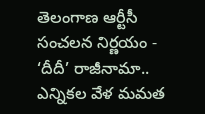తెలంగాణ ఆర్టీసీ సంచలన నిర్ణయం -
‘దీదీ’ రాజీనామా.. ఎన్నికల వేళ మమత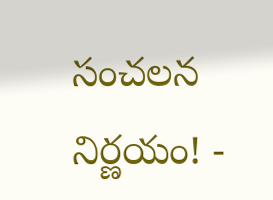సంచలన నిర్ణయం! -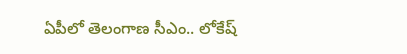ఏపీలో తెలంగాణ సీఎం.. లోకేష్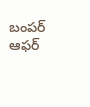బంపర్ ఆఫర్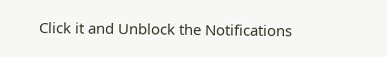Click it and Unblock the Notifications